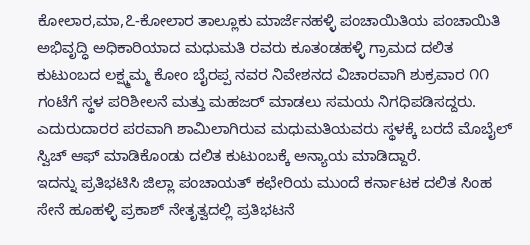ಕೋಲಾರ,ಮಾ,೭-ಕೋಲಾರ ತಾಲ್ಲೂಕು ಮಾರ್ಜೆನಹಳ್ಳಿ ಪಂಚಾಯಿತಿಯ ಪಂಚಾಯಿತಿ ಅಭಿವೃದ್ಧಿ ಅಧಿಕಾರಿಯಾದ ಮಧುಮತಿ ರವರು ಕೂತಂಡಹಳ್ಳಿ ಗ್ರಾಮದ ದಲಿತ ಕುಟುಂಬದ ಲಕ್ಷ್ಮಮ್ಮ ಕೋಂ ಬೈರಪ್ಪ ನವರ ನಿವೇಶನದ ವಿಚಾರವಾಗಿ ಶುಕ್ರವಾರ ೧೧ ಗಂಟೆಗೆ ಸ್ಥಳ ಪರಿಶೀಲನೆ ಮತ್ತು ಮಹಜರ್ ಮಾಡಲು ಸಮಯ ನಿಗಧಿಪಡಿಸದ್ದರು.
ಎದುರುದಾರರ ಪರವಾಗಿ ಶಾಮಿಲಾಗಿರುವ ಮಧುಮತಿಯವರು ಸ್ಥಳಕ್ಕೆ ಬರದೆ ಮೊಬೈಲ್ ಸ್ವಿಚ್ ಆಫ್ ಮಾಡಿಕೊಂಡು ದಲಿತ ಕುಟುಂಬಕ್ಕೆ ಅನ್ಯಾಯ ಮಾಡಿದ್ದಾರೆ.
ಇದನ್ನು ಪ್ರತಿಭಟಿಸಿ ಜಿಲ್ಲಾ ಪಂಚಾಯತ್ ಕಛೇರಿಯ ಮುಂದೆ ಕರ್ನಾಟಕ ದಲಿತ ಸಿಂಹ ಸೇನೆ ಹೂಹಳ್ಳಿ ಪ್ರಕಾಶ್ ನೇತೃತ್ವದಲ್ಲಿ ಪ್ರತಿಭಟನೆ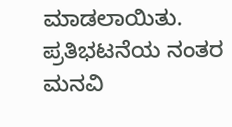ಮಾಡಲಾಯಿತು.
ಪ್ರತಿಭಟನೆಯ ನಂತರ ಮನವಿ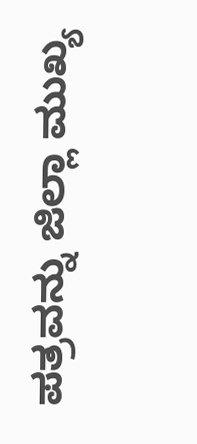ಪತ್ರವನ್ನು ಜಿಲ್ಲಾ ಮುಖ್ಯ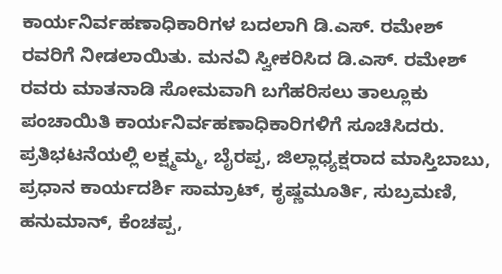ಕಾರ್ಯನಿರ್ವಹಣಾಧಿಕಾರಿಗಳ ಬದಲಾಗಿ ಡಿ.ಎಸ್. ರಮೇಶ್ ರವರಿಗೆ ನೀಡಲಾಯಿತು. ಮನವಿ ಸ್ವೀಕರಿಸಿದ ಡಿ.ಎಸ್. ರಮೇಶ್ ರವರು ಮಾತನಾಡಿ ಸೋಮವಾಗಿ ಬಗೆಹರಿಸಲು ತಾಲ್ಲೂಕು ಪಂಚಾಯಿತಿ ಕಾರ್ಯನಿರ್ವಹಣಾಧಿಕಾರಿಗಳಿಗೆ ಸೂಚಿಸಿದರು.
ಪ್ರತಿಭಟನೆಯಲ್ಲಿ ಲಕ್ಷ್ಮಮ್ಮ, ಬೈರಪ್ಪ, ಜಿಲ್ಲಾಧ್ಯಕ್ಷರಾದ ಮಾಸ್ತಿಬಾಬು, ಪ್ರಧಾನ ಕಾರ್ಯದರ್ಶಿ ಸಾಮ್ರಾಟ್, ಕೃಷ್ಣಮೂರ್ತಿ, ಸುಬ್ರಮಣಿ, ಹನುಮಾನ್, ಕೆಂಚಪ್ಪ,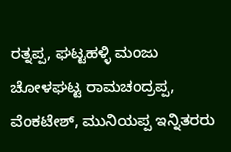ರತ್ನಪ್ಪ, ಘಟ್ಟಹಳ್ಳಿ ಮಂಜು ಚೋಳಘಟ್ಟ ರಾಮಚಂದ್ರಪ್ಪ, ವೆಂಕಟೇಶ್, ಮುನಿಯಪ್ಪ ಇನ್ನಿತರರು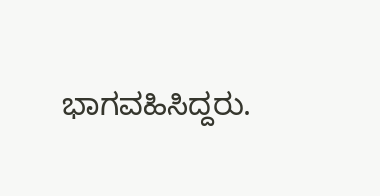ಭಾಗವಹಿಸಿದ್ದರು.